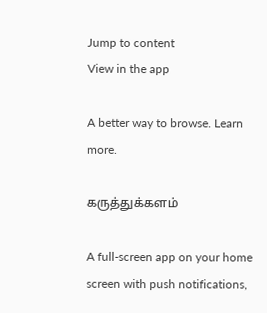Jump to content
View in the app

A better way to browse. Learn more.

கருத்துக்களம்

A full-screen app on your home screen with push notifications,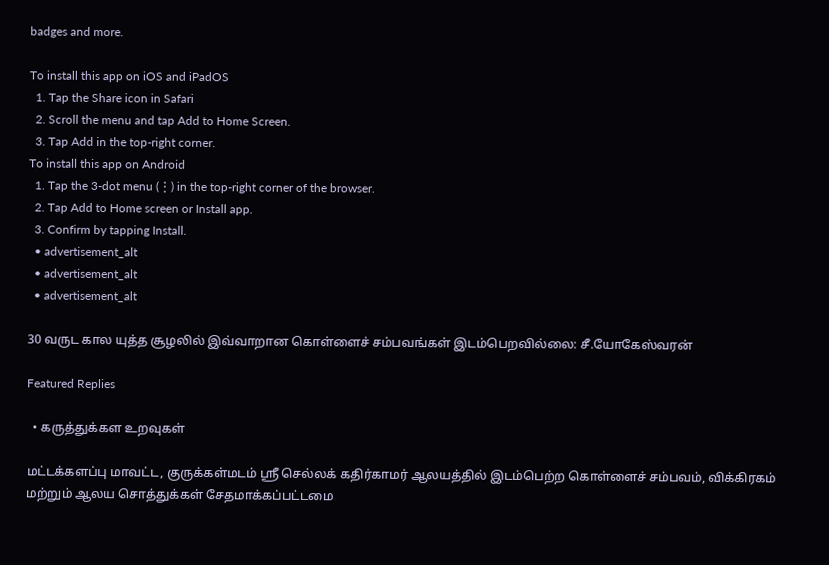badges and more.

To install this app on iOS and iPadOS
  1. Tap the Share icon in Safari
  2. Scroll the menu and tap Add to Home Screen.
  3. Tap Add in the top-right corner.
To install this app on Android
  1. Tap the 3-dot menu (⋮) in the top-right corner of the browser.
  2. Tap Add to Home screen or Install app.
  3. Confirm by tapping Install.
  • advertisement_alt
  • advertisement_alt
  • advertisement_alt

30 வருட கால யுத்த சூழலில் இவ்வாறான கொள்ளைச் சம்பவங்கள் இடம்பெறவில்லை: சீ.யோகேஸ்வரன்

Featured Replies

  • கருத்துக்கள உறவுகள்

மட்டக்களப்பு மாவட்ட, குருக்கள்மடம் ஸ்ரீ செல்லக் கதிர்காமர் ஆலயத்தில் இடம்பெற்ற கொள்ளைச் சம்பவம், விக்கிரகம் மற்றும் ஆலய சொத்துக்கள் சேதமாக்கப்பட்டமை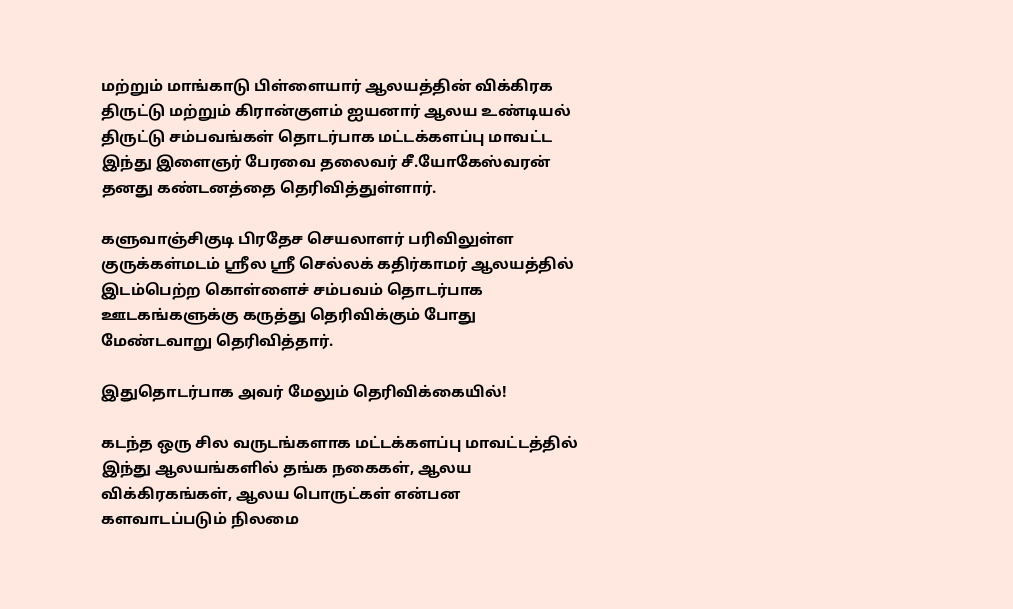மற்றும் மாங்காடு பிள்ளையார் ஆலயத்தின் விக்கிரக திருட்டு மற்றும் கிரான்குளம் ஐயனார் ஆலய உண்டியல் திருட்டு சம்பவங்கள் தொடர்பாக மட்டக்களப்பு மாவட்ட இந்து இளைஞர் பேரவை தலைவர் சீ.யோகேஸ்வரன் தனது கண்டனத்தை தெரிவித்துள்ளார்.

களுவாஞ்சிகுடி பிரதேச செயலாளர் பரிவிலுள்ள குருக்கள்மடம் ஸ்ரீல ஸ்ரீ செல்லக் கதிர்காமர் ஆலயத்தில் இடம்பெற்ற கொள்ளைச் சம்பவம் தொடர்பாக ஊடகங்களுக்கு கருத்து தெரிவிக்கும் போது மேண்டவாறு தெரிவித்தார்.

இதுதொடர்பாக அவர் மேலும் தெரிவிக்கையில்!

கடந்த ஒரு சில வருடங்களாக மட்டக்களப்பு மாவட்டத்தில் இந்து ஆலயங்களில் தங்க நகைகள், ஆலய விக்கிரகங்கள், ஆலய பொருட்கள் என்பன களவாடப்படும் நிலமை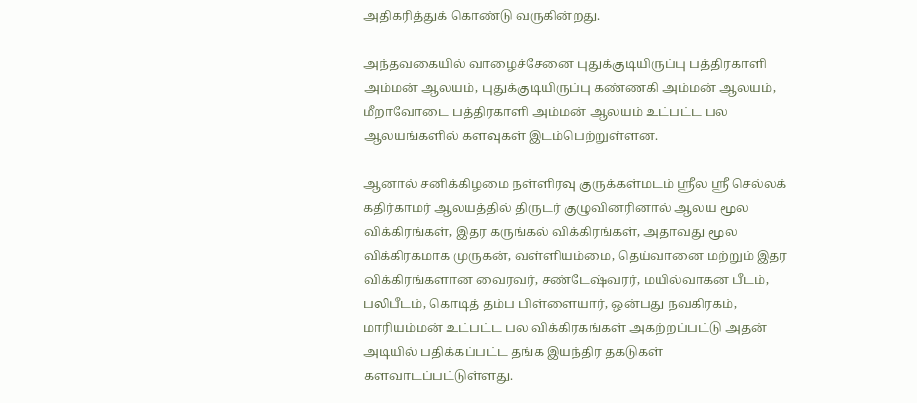அதிகரித்துக் கொண்டு வருகின்றது.

அந்தவகையில் வாழைச்சேனை புதுக்குடியிருப்பு பத்திரகாளி அம்மன் ஆலயம், புதுக்குடியிருப்பு கண்ணகி அம்மன் ஆலயம், மீறாவோடை பத்திரகாளி அம்மன் ஆலயம் உட்பட்ட பல ஆலயங்களில் களவுகள் இடம்பெற்றுள்ளன.

ஆனால் சனிக்கிழமை நள்ளிரவு குருக்கள்மடம் ஸ்ரீல ஸ்ரீ செல்லக் கதிர்காமர் ஆலயத்தில் திருடர் குழுவினரினால் ஆலய மூல விக்கிரங்கள், இதர கருங்கல் விக்கிரங்கள், அதாவது மூல விக்கிரகமாக முருகன், வள்ளியம்மை, தெய்வானை மற்றும் இதர விக்கிரங்களான வைரவர், சண்டேஷ்வரர், மயில்வாகன பீடம், பலிபீடம், கொடித் தம்ப பிள்ளையார், ஒன்பது நவகிரகம், மாரியம்மன் உட்பட்ட பல விக்கிரகங்கள் அகற்றப்பட்டு அதன் அடியில் பதிக்கப்பட்ட தங்க இயந்திர தகடுகள் களவாடப்பட்டுள்ளது.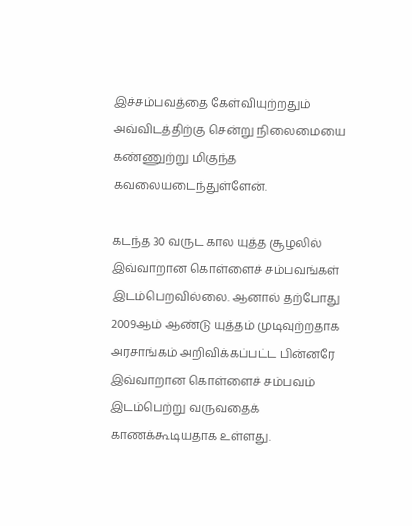இச்சம்பவத்தை கேள்வியுற்றதும் அவ்விடத்திற்கு சென்று நிலைமையை கண்ணுற்று மிகுந்த கவலையடைந்துள்ளேன்.

கடந்த 30 வருட கால யுத்த சூழலில் இவ்வாறான கொள்ளைச் சம்பவங்கள் இடம்பெறவில்லை. ஆனால் தற்போது 2009ஆம் ஆண்டு யுத்தம் முடிவுற்றதாக அரசாங்கம் அறிவிக்கப்பட்ட பின்னரே இவ்வாறான கொள்ளைச் சம்பவம் இடம்பெற்று வருவதைக் காணக்கூடியதாக உள்ளது.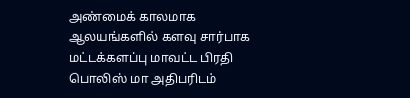அண்மைக் காலமாக ஆலயங்களில் களவு சார்பாக மட்டக்களப்பு மாவட்ட பிரதி பொலிஸ் மா அதிபரிடம்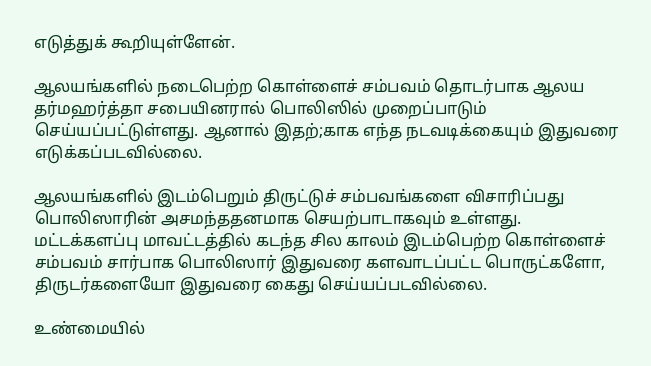எடுத்துக் கூறியுள்ளேன்.

ஆலயங்களில் நடைபெற்ற கொள்ளைச் சம்பவம் தொடர்பாக ஆலய தர்மஹர்த்தா சபையினரால் பொலிஸில் முறைப்பாடும் செய்யப்பட்டுள்ளது. ஆனால் இதற்;காக எந்த நடவடிக்கையும் இதுவரை எடுக்கப்படவில்லை.

ஆலயங்களில் இடம்பெறும் திருட்டுச் சம்பவங்களை விசாரிப்பது பொலிஸாரின் அசமந்ததனமாக செயற்பாடாகவும் உள்ளது. மட்டக்களப்பு மாவட்டத்தில் கடந்த சில காலம் இடம்பெற்ற கொள்ளைச் சம்பவம் சார்பாக பொலிஸார் இதுவரை களவாடப்பட்ட பொருட்களோ, திருடர்களையோ இதுவரை கைது செய்யப்படவில்லை.

உண்மையில்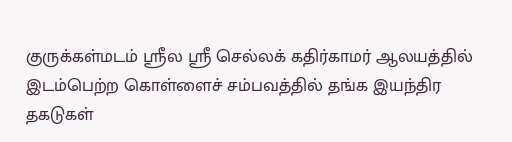குருக்கள்மடம் ஸ்ரீல ஸ்ரீ செல்லக் கதிர்காமர் ஆலயத்தில் இடம்பெற்ற கொள்ளைச் சம்பவத்தில் தங்க இயந்திர தகடுகள்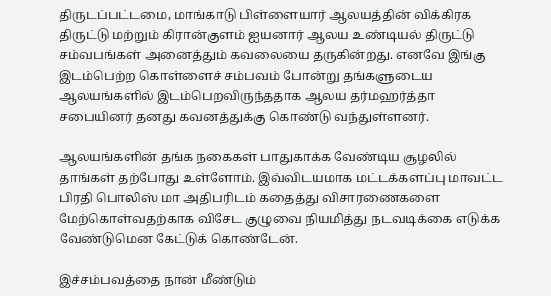திருடப்பட்டமை, மாங்காடு பிள்ளையார் ஆலயத்தின் விக்கிரக திருட்டு மற்றும் கிரான்குளம் ஐயனார் ஆலய உண்டியல் திருட்டு சம்வபங்கள் அனைத்தும் கவலையை தருகின்றது. எனவே இங்கு இடம்பெற்ற கொள்ளைச் சம்பவம் போன்று தங்களுடைய ஆலயங்களில் இடம்பெறவிருந்ததாக ஆலய தர்மஹர்த்தா சபையினர் தனது கவனத்துக்கு கொண்டு வந்துள்ளனர்.

ஆலயங்களின் தங்க நகைகள் பாதுகாக்க வேண்டிய சூழலில் தாங்கள் தற்போது உள்ளோம். இவ்விடயமாக மட்டக்களப்பு மாவட்ட பிரதி பொலிஸ் மா அதிபரிடம் கதைத்து விசாரணைகளை மேற்கொள்வதற்காக விசேட குழுவை நியமித்து நடவடிக்கை எடுக்க வேண்டுமென கேட்டுக் கொண்டேன்.

இச்சம்பவத்தை நான் மீண்டும்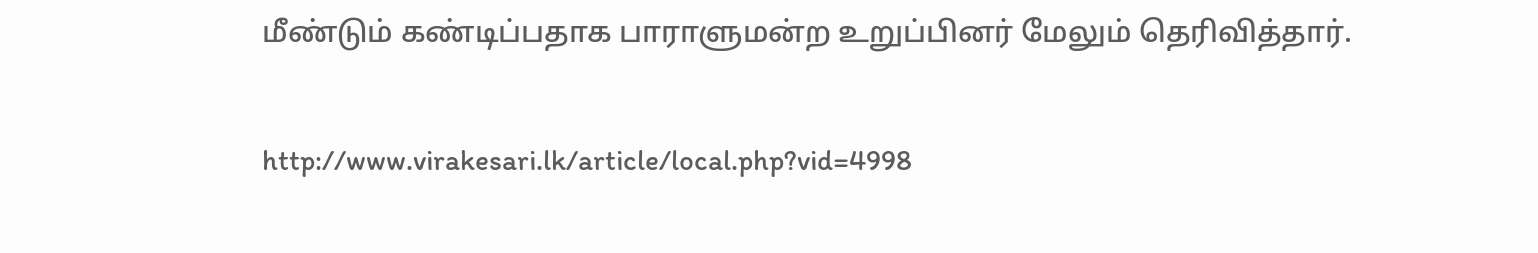மீண்டும் கண்டிப்பதாக பாராளுமன்ற உறுப்பினர் மேலும் தெரிவித்தார்.

http://www.virakesari.lk/article/local.php?vid=4998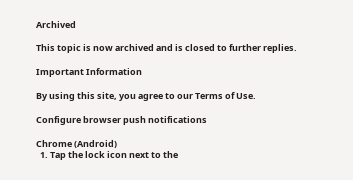Archived

This topic is now archived and is closed to further replies.

Important Information

By using this site, you agree to our Terms of Use.

Configure browser push notifications

Chrome (Android)
  1. Tap the lock icon next to the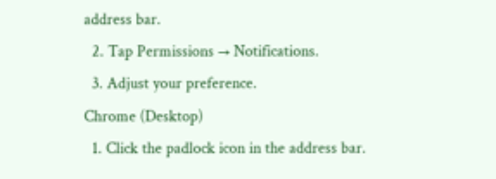address bar.
  2. Tap Permissions → Notifications.
  3. Adjust your preference.
Chrome (Desktop)
  1. Click the padlock icon in the address bar.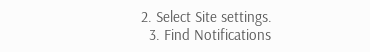2. Select Site settings.
  3. Find Notifications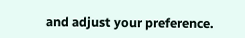and adjust your preference.